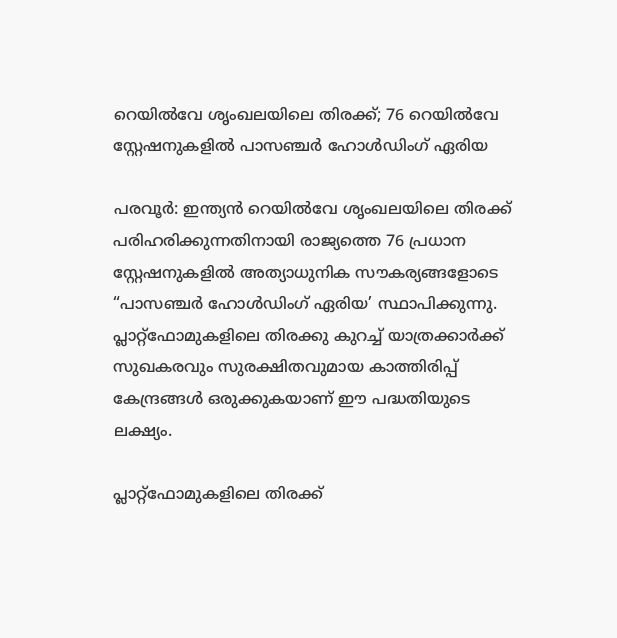റെയിൽവേ ശൃംഖലയിലെ തിരക്ക്; 76 റെയിൽവേ സ്റ്റേഷനുകളിൽ പാസഞ്ചർ ഹോൾഡിംഗ് ഏരിയ

പരവൂർ: ഇന്ത്യൻ റെയിൽവേ ശൃംഖലയിലെ തിരക്ക് പരിഹരിക്കുന്നതിനായി രാജ്യത്തെ 76 പ്രധാന സ്റ്റേഷനുകളിൽ അത്യാധുനിക സൗകര്യങ്ങളോടെ “പാസഞ്ചർ ഹോൾഡിംഗ് ഏരിയ’ സ്ഥാപിക്കുന്നു. പ്ലാറ്റ്‌ഫോമുകളിലെ തിരക്കു കുറച്ച് യാത്രക്കാർക്ക് സുഖകരവും സുരക്ഷിതവുമായ കാത്തിരിപ്പ് കേന്ദ്രങ്ങൾ ഒരുക്കുകയാണ് ഈ പദ്ധതിയുടെ ലക്ഷ്യം.

പ്ലാറ്റ്‌ഫോമുകളിലെ തിരക്ക്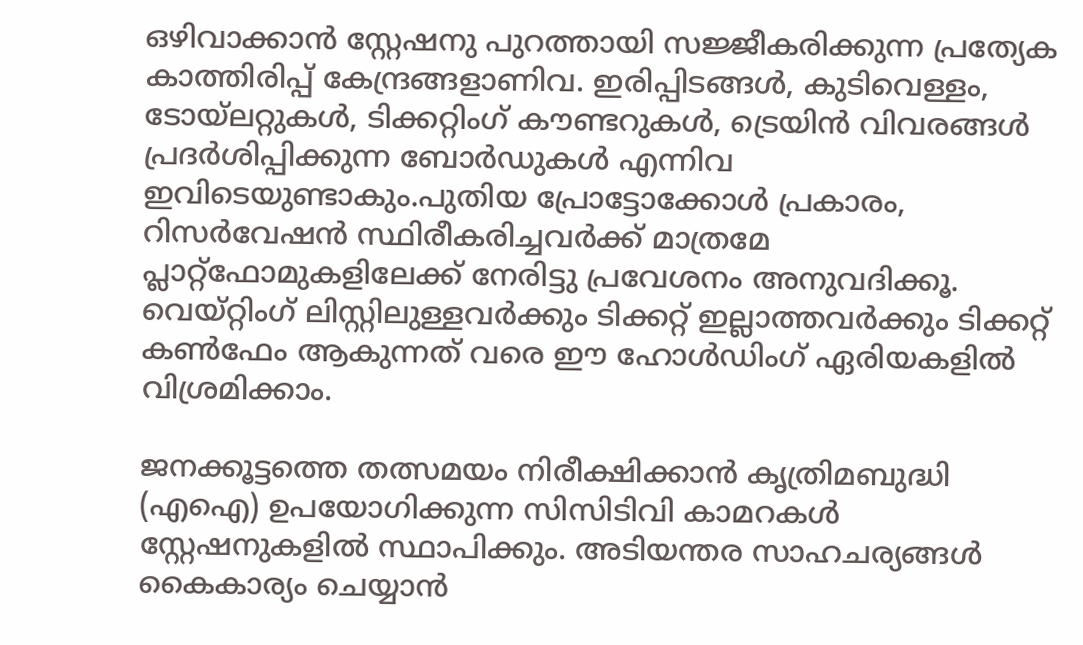ഒഴിവാക്കാൻ സ്റ്റേഷനു പുറത്തായി സജ്ജീകരിക്കുന്ന പ്രത്യേക കാത്തിരിപ്പ് കേന്ദ്രങ്ങളാണിവ. ഇരിപ്പിടങ്ങൾ, കുടിവെള്ളം, ടോയ്‌ലറ്റുകൾ, ടിക്കറ്റിംഗ് കൗണ്ടറുകൾ, ട്രെയിൻ വിവരങ്ങൾ പ്രദർശിപ്പിക്കുന്ന ബോർഡുകൾ എന്നിവ ഇവിടെയുണ്ടാകും.പുതിയ പ്രോട്ടോക്കോൾ പ്രകാരം, റിസർവേഷൻ സ്ഥിരീകരിച്ചവർക്ക് മാത്രമേ പ്ലാറ്റ്‌ഫോമുകളിലേക്ക് നേരിട്ടു പ്രവേശനം അനുവദിക്കൂ. വെയ്റ്റിംഗ് ലിസ്റ്റിലുള്ളവർക്കും ടിക്കറ്റ് ഇല്ലാത്തവർക്കും ടിക്കറ്റ് കൺഫേം ആകുന്നത് വരെ ഈ ഹോൾഡിംഗ് ഏരിയകളിൽ വിശ്രമിക്കാം.

ജനക്കൂട്ടത്തെ തത്സമയം നിരീക്ഷിക്കാൻ കൃത്രിമബുദ്ധി (എഐ) ഉപയോഗിക്കുന്ന സിസിടിവി കാമറകൾ സ്റ്റേഷനുകളിൽ സ്ഥാപിക്കും. അടിയന്തര സാഹചര്യങ്ങൾ കൈകാര്യം ചെയ്യാൻ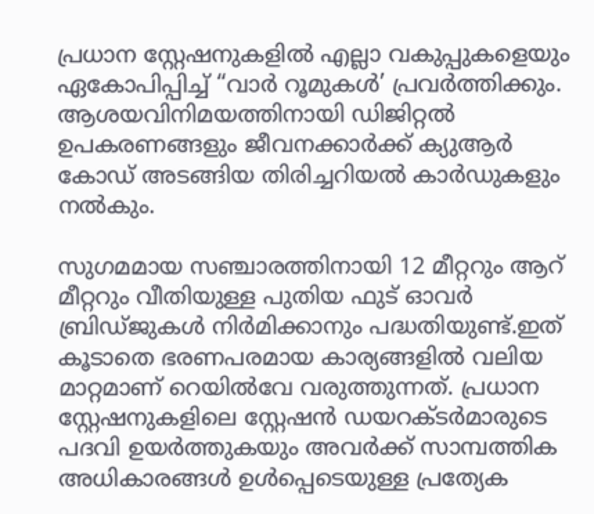പ്രധാന സ്റ്റേഷനുകളിൽ എല്ലാ വകുപ്പുകളെയും ഏകോപിപ്പിച്ച് “വാർ റൂമുകൾ’ പ്രവർത്തിക്കും. ആശയവിനിമയത്തിനായി ഡിജിറ്റൽ ഉപകരണങ്ങളും ജീവനക്കാർക്ക് ക്യുആർ കോഡ് അടങ്ങിയ തിരിച്ചറിയൽ കാർഡുകളും നൽകും.

സുഗമമായ സഞ്ചാരത്തിനായി 12 മീറ്ററും ആറ് മീറ്ററും വീതിയുള്ള പുതിയ ഫുട് ഓവർ ബ്രിഡ്ജുകൾ നിർമിക്കാനും പദ്ധതിയുണ്ട്.ഇത് കൂടാതെ ഭരണപരമായ കാര്യങ്ങളിൽ വലിയ മാറ്റമാണ് റെയിൽവേ വരുത്തുന്നത്. പ്രധാന സ്റ്റേഷനുകളിലെ സ്റ്റേഷൻ ഡയറക്ടർമാരുടെ പദവി ഉയർത്തുകയും അവർക്ക് സാമ്പത്തിക അധികാരങ്ങൾ ഉൾപ്പെടെയുള്ള പ്രത്യേക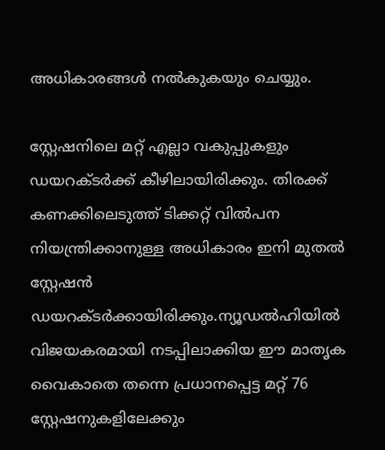അധികാരങ്ങൾ നൽകുകയും ചെയ്യും.

സ്റ്റേഷനിലെ മറ്റ് എല്ലാ വകുപ്പുകളും ഡയറക്ടർക്ക് കീഴിലായിരിക്കും. തിരക്ക് കണക്കിലെടുത്ത് ടിക്കറ്റ് വിൽപന നിയന്ത്രിക്കാനുള്ള അധികാരം ഇനി മുതൽ സ്റ്റേഷൻ ഡയറക്ടർക്കായിരിക്കും.ന്യൂഡൽഹിയിൽ വിജയകരമായി നടപ്പിലാക്കിയ ഈ മാതൃക വൈകാതെ തന്നെ പ്രധാനപ്പെട്ട മറ്റ് 76 സ്റ്റേഷനുകളിലേക്കും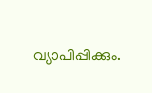വ്യാപിപ്പിക്കും.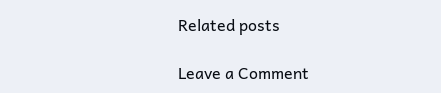Related posts

Leave a Comment